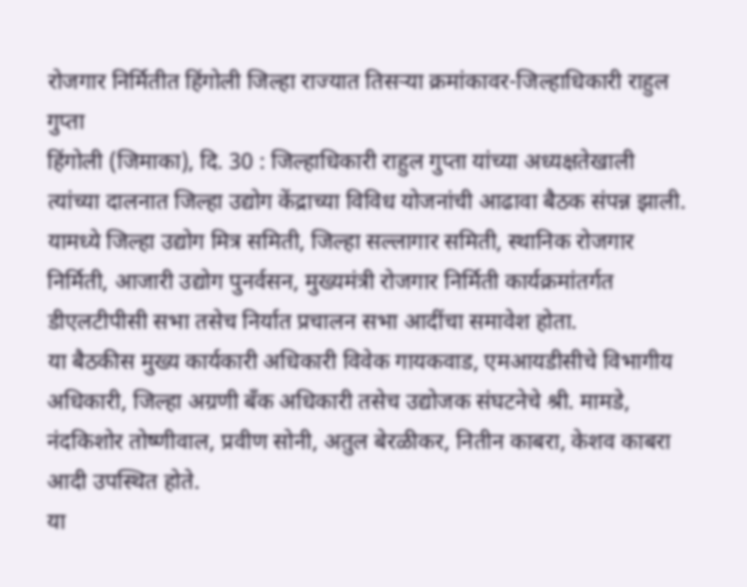रोजगार निर्मितीत हिंगोली जिल्हा राज्यात तिसऱ्या क्रमांकावर-जिल्हाधिकारी राहुल गुप्ता
हिंगोली (जिमाका), दि. 30 : जिल्हाधिकारी राहुल गुप्ता यांच्या अध्यक्षतेखाली त्यांच्या दालनात जिल्हा उद्योग केंद्राच्या विविध योजनांची आढावा बैठक संपन्न झाली. यामध्ये जिल्हा उद्योग मित्र समिती, जिल्हा सल्लागार समिती, स्थानिक रोजगार निर्मिती, आजारी उद्योग पुनर्वसन, मुख्यमंत्री रोजगार निर्मिती कार्यक्रमांतर्गत डीएलटीपीसी सभा तसेच निर्यात प्रचालन सभा आदींचा समावेश होता.
या बैठकीस मुख्य कार्यकारी अधिकारी विवेक गायकवाड, एमआयडीसीचे विभागीय अधिकारी, जिल्हा अग्रणी बँक अधिकारी तसेच उद्योजक संघटनेचे श्री. मामडे, नंदकिशोर तोष्णीवाल, प्रवीण सोनी, अतुल बेरळीकर, नितीन काबरा, केशव काबरा आदी उपस्थित होते.
या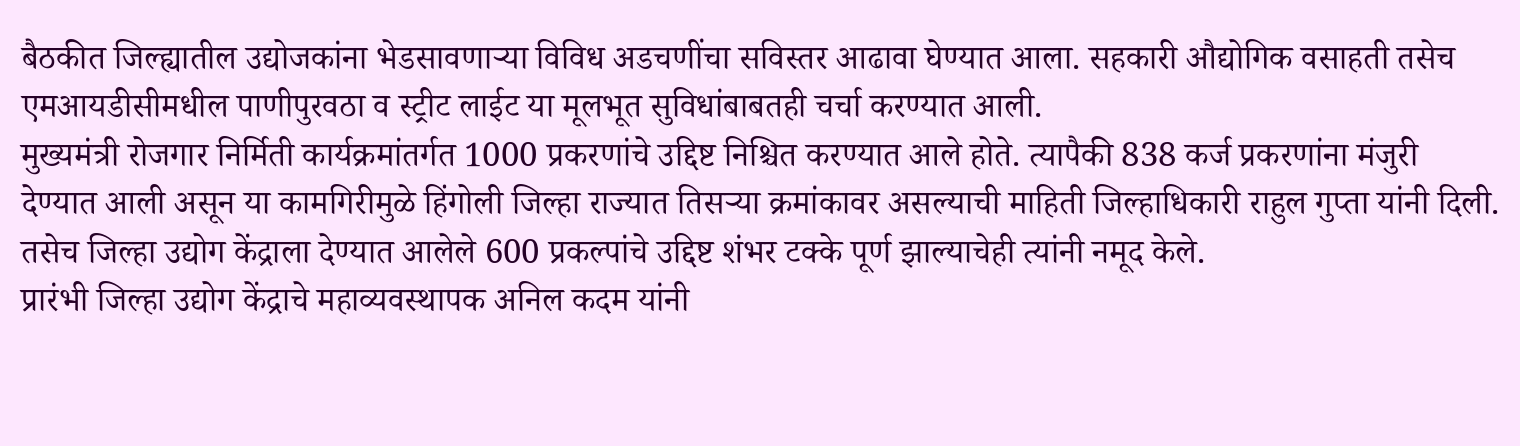बैठकीत जिल्ह्यातील उद्योजकांना भेडसावणाऱ्या विविध अडचणींचा सविस्तर आढावा घेण्यात आला. सहकारी औद्योगिक वसाहती तसेच एमआयडीसीमधील पाणीपुरवठा व स्ट्रीट लाईट या मूलभूत सुविधांबाबतही चर्चा करण्यात आली.
मुख्यमंत्री रोजगार निर्मिती कार्यक्रमांतर्गत 1000 प्रकरणांचे उद्दिष्ट निश्चित करण्यात आले होते. त्यापैकी 838 कर्ज प्रकरणांना मंजुरी देण्यात आली असून या कामगिरीमुळे हिंगोली जिल्हा राज्यात तिसऱ्या क्रमांकावर असल्याची माहिती जिल्हाधिकारी राहुल गुप्ता यांनी दिली. तसेच जिल्हा उद्योग केंद्राला देण्यात आलेले 600 प्रकल्पांचे उद्दिष्ट शंभर टक्के पूर्ण झाल्याचेही त्यांनी नमूद केले.
प्रारंभी जिल्हा उद्योग केंद्राचे महाव्यवस्थापक अनिल कदम यांनी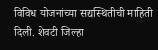विविध योजनांच्या सद्यस्थितीची माहिती दिली. शेवटी जिल्हा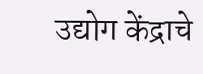उद्योग केंद्राचे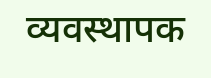व्यवस्थापक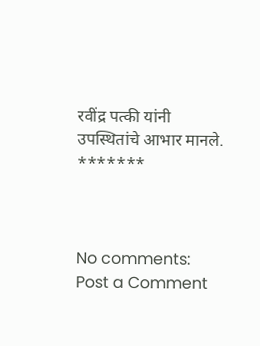रवींद्र पत्की यांनी उपस्थितांचे आभार मानले.
*******



No comments:
Post a Comment